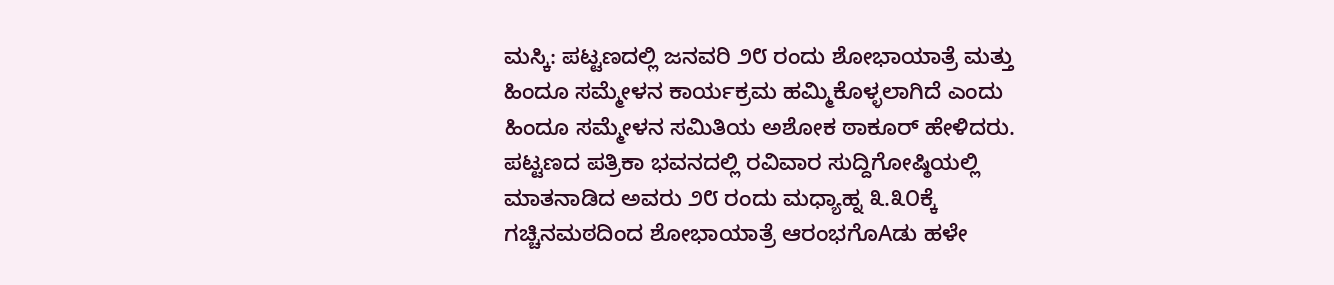ಮಸ್ಕಿ: ಪಟ್ಟಣದಲ್ಲಿ ಜನವರಿ ೨೮ ರಂದು ಶೋಭಾಯಾತ್ರೆ ಮತ್ತು ಹಿಂದೂ ಸಮ್ಮೇಳನ ಕಾರ್ಯಕ್ರಮ ಹಮ್ಮಿಕೊಳ್ಳಲಾಗಿದೆ ಎಂದು ಹಿಂದೂ ಸಮ್ಮೇಳನ ಸಮಿತಿಯ ಅಶೋಕ ಠಾಕೂರ್ ಹೇಳಿದರು.
ಪಟ್ಟಣದ ಪತ್ರಿಕಾ ಭವನದಲ್ಲಿ ರವಿವಾರ ಸುದ್ದಿಗೋಷ್ಠಿಯಲ್ಲಿ ಮಾತನಾಡಿದ ಅವರು ೨೮ ರಂದು ಮಧ್ಯಾಹ್ನ ೩.೩೦ಕ್ಕೆ ಗಚ್ಚಿನಮಠದಿಂದ ಶೋಭಾಯಾತ್ರೆ ಆರಂಭಗೊAಡು ಹಳೇ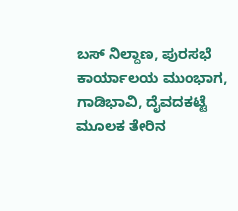ಬಸ್ ನಿಲ್ದಾಣ, ಪುರಸಭೆ ಕಾರ್ಯಾಲಯ ಮುಂಭಾಗ, ಗಾಡಿಭಾವಿ, ದೈವದಕಟ್ಟೆ ಮೂಲಕ ತೇರಿನ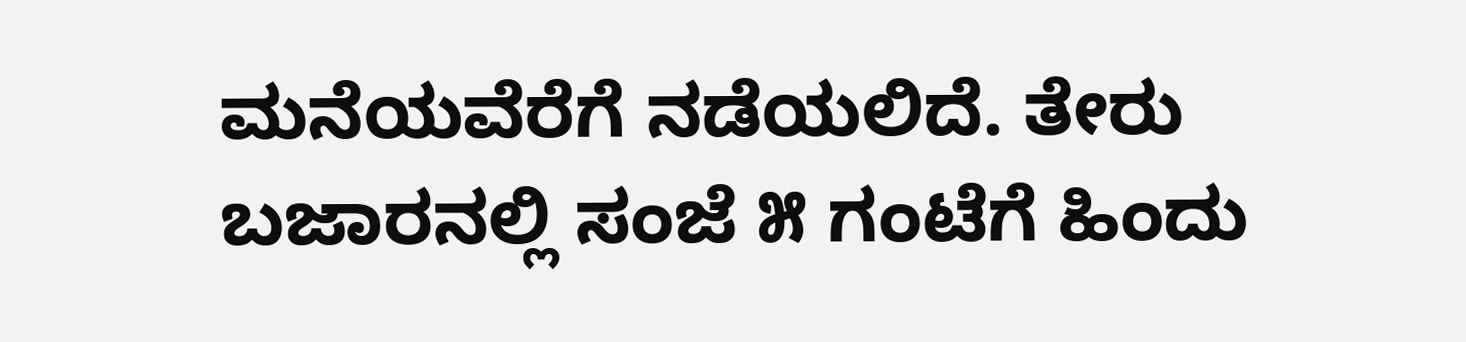ಮನೆಯವೆರೆಗೆ ನಡೆಯಲಿದೆ. ತೇರು ಬಜಾರನಲ್ಲಿ ಸಂಜೆ ೫ ಗಂಟೆಗೆ ಹಿಂದು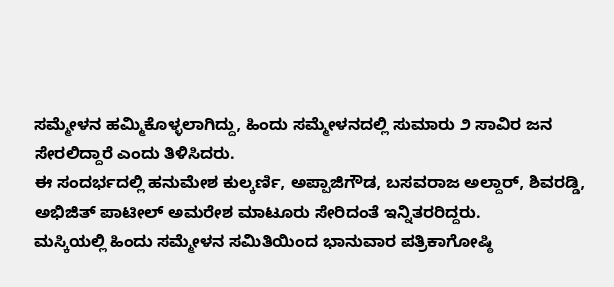ಸಮ್ಮೇಳನ ಹಮ್ಮಿಕೊಳ್ಳಲಾಗಿದ್ದು, ಹಿಂದು ಸಮ್ಮೇಳನದಲ್ಲಿ ಸುಮಾರು ೨ ಸಾವಿರ ಜನ ಸೇರಲಿದ್ದಾರೆ ಎಂದು ತಿಳಿಸಿದರು.
ಈ ಸಂದರ್ಭದಲ್ಲಿ ಹನುಮೇಶ ಕುಲ್ಕರ್ಣಿ, ಅಪ್ಪಾಜಿಗೌಡ, ಬಸವರಾಜ ಅಲ್ದಾರ್, ಶಿವರಡ್ಡಿ, ಅಭಿಜಿತ್ ಪಾಟೀಲ್ ಅಮರೇಶ ಮಾಟೂರು ಸೇರಿದಂತೆ ಇನ್ನಿತರರಿದ್ದರು.
ಮಸ್ಕಿಯಲ್ಲಿ ಹಿಂದು ಸಮ್ಮೇಳನ ಸಮಿತಿಯಿಂದ ಭಾನುವಾರ ಪತ್ರಿಕಾಗೋಷ್ಠಿ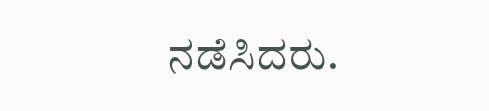ನಡೆಸಿದರು.